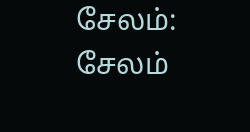சேலம்: சேலம்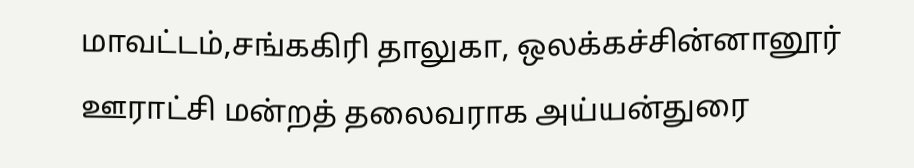மாவட்டம்,சங்ககிரி தாலுகா, ஒலக்கச்சின்னானூர் ஊராட்சி மன்றத் தலைவராக அய்யன்துரை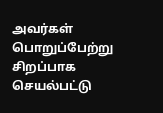அவர்கள் பொறுப்பேற்று சிறப்பாக செயல்பட்டு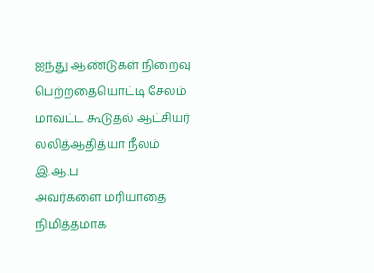ஐந்து ஆண்டுகள் நிறைவு பெற்றதையொட்டி சேலம் மாவட்ட கூடுதல் ஆட்சியர்
லலித்ஆதித்யா நீலம் இ.ஆ.ப
அவர்களை மரியாதை நிமித்தமாக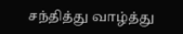சந்தித்து வாழ்த்து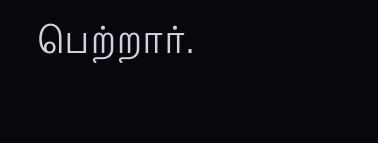பெற்றார்.